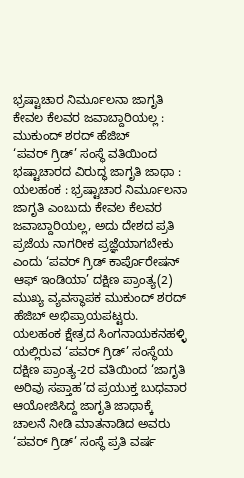ಭ್ರಷ್ಟಾಚಾರ ನಿರ್ಮೂಲನಾ ಜಾಗೃತಿ ಕೇವಲ ಕೆಲವರ ಜವಾಬ್ದಾರಿಯಲ್ಲ : ಮುಕುಂದ್ ಶರದ್ ಹೆಜಿಬ್
‘ಪವರ್ ಗ್ರಿಡ್’ ಸಂಸ್ಥೆ ವತಿಯಿಂದ ಭಷ್ಟಾಚಾರದ ವಿರುದ್ಧ ಜಾಗೃತಿ ಜಾಥಾ :
ಯಲಹಂಕ : ಭ್ರಷ್ಟಾಚಾರ ನಿರ್ಮೂಲನಾ ಜಾಗೃತಿ ಎಂಬುದು ಕೇವಲ ಕೆಲವರ ಜವಾಬ್ದಾರಿಯಲ್ಲ, ಅದು ದೇಶದ ಪ್ರತಿ ಪ್ರಜೆಯ ನಾಗರೀಕ‌ ಪ್ರಜ್ಞೆಯಾಗಬೇಕು ಎಂದು ‘ಪವರ್ ಗ್ರಿಡ್ ಕಾರ್ಪೊರೇಷನ್ ಆಫ್ ಇಂಡಿಯಾ’ ದಕ್ಷಿಣ ಪ್ರಾಂತ್ಯ(2) ಮುಖ್ಯ ವ್ಯವಸ್ಥಾಪಕ ಮುಕುಂದ್ ಶರದ್ ಹೆಜಿಬ್ ಅಭಿಪ್ರಾಯಪಟ್ಟರು.
ಯಲಹಂಕ ಕ್ಷೇತ್ರದ ಸಿಂಗನಾಯಕನಹಳ್ಳಿ ಯಲ್ಲಿರುವ ‘ಪವರ್ ಗ್ರಿಡ್’ ಸಂಸ್ಥೆಯ ದಕ್ಷಿಣ ಪ್ರಾಂತ್ಯ-2ರ ವತಿಯಿಂದ ‘ಜಾಗೃತಿ ಅರಿವು ಸಪ್ತಾಹ’ದ ಪ್ರಯುಕ್ತ ಬುಧವಾರ ಆಯೋಜಿಸಿದ್ದ ಜಾಗೃತಿ ಜಾಥಾಕ್ಕೆ ಚಾಲನೆ ನೀಡಿ ಮಾತನಾಡಿದ ಅವರು ‘ಪವರ್ ಗ್ರಿಡ್’ ಸಂಸ್ಥೆ‌ ಪ್ರತಿ ವರ್ಷ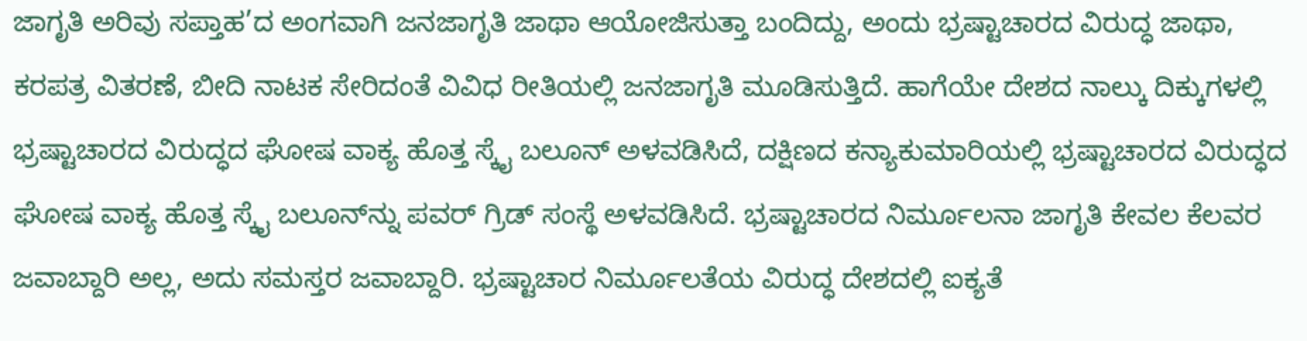ಜಾಗೃತಿ ಅರಿವು ಸಪ್ತಾಹ’ದ ಅಂಗವಾಗಿ ಜನಜಾಗೃತಿ ಜಾಥಾ ಆಯೋಜಿಸುತ್ತಾ ಬಂದಿದ್ದು, ಅಂದು ಭ್ರಷ್ಟಾಚಾರದ ವಿರುದ್ಧ ಜಾಥಾ, ಕರಪತ್ರ ವಿತರಣೆ, ಬೀದಿ ನಾಟಕ ಸೇರಿದಂತೆ ವಿವಿಧ ರೀತಿಯಲ್ಲಿ ಜನಜಾಗೃತಿ ಮೂಡಿಸುತ್ತಿದೆ. ಹಾಗೆಯೇ ದೇಶದ ನಾಲ್ಕು ದಿಕ್ಕುಗಳಲ್ಲಿ ಭ್ರಷ್ಟಾಚಾರದ ವಿರುದ್ಧದ ಘೋಷ ವಾಕ್ಯ ಹೊತ್ತ ಸ್ಕೈ ಬಲೂನ್ ಅಳವಡಿಸಿದೆ, ದಕ್ಷಿಣದ ಕನ್ಯಾಕುಮಾರಿಯಲ್ಲಿ ಭ್ರಷ್ಟಾಚಾರದ ವಿರುದ್ಧದ ಘೋಷ ವಾಕ್ಯ ಹೊತ್ತ ಸ್ಕೈ ಬಲೂನ್‌ನ್ನು ಪವರ್ ಗ್ರಿಡ್ ಸಂಸ್ಥೆ ಅಳವಡಿಸಿದೆ. ಭ್ರಷ್ಟಾಚಾರದ ನಿರ್ಮೂಲನಾ ಜಾಗೃತಿ ಕೇವಲ ಕೆಲವರ ಜವಾಬ್ದಾರಿ ಅಲ್ಲ, ಅದು ಸಮಸ್ತರ ಜವಾಬ್ದಾರಿ. ಭ್ರಷ್ಟಾಚಾರ ನಿರ್ಮೂಲತೆಯ ವಿರುದ್ಧ ದೇಶದಲ್ಲಿ ಐಕ್ಯತೆ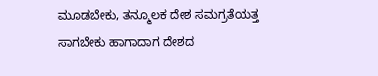ಮೂಡಬೇಕು, ತನ್ಮೂಲಕ ದೇಶ ಸಮಗ್ರತೆಯತ್ತ ಸಾಗಬೇಕು ಹಾಗಾದಾಗ ದೇಶದ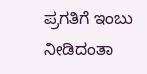ಪ್ರಗತಿಗೆ ಇಂಬು ನೀಡಿದಂತಾ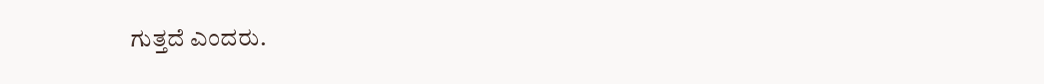ಗುತ್ತದೆ ಎಂದರು.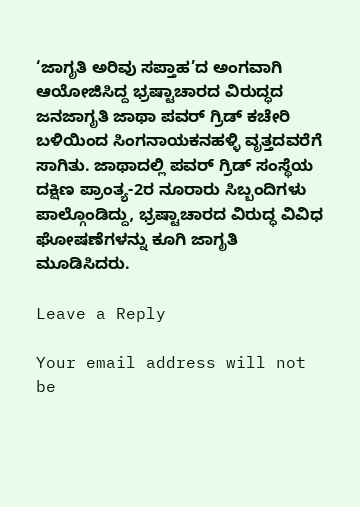‘ಜಾಗೃತಿ ಅರಿವು ಸಪ್ತಾಹ’ದ ಅಂಗವಾಗಿ ಆಯೋಜಿಸಿದ್ದ ಭ್ರಷ್ಟಾಚಾರದ ವಿರುದ್ಧದ ಜನಜಾಗೃತಿ ಜಾಥಾ ಪವರ್ ಗ್ರಿಡ್ ಕಚೇರಿ ಬಳಿಯಿಂದ ಸಿಂಗನಾಯಕನಹಳ್ಳಿ ವೃತ್ತದವರೆಗೆ ಸಾಗಿತು. ಜಾಥಾದಲ್ಲಿ ಪವರ್ ಗ್ರಿಡ್ ಸಂಸ್ಥೆಯ ದಕ್ಷಿಣ ಪ್ರಾಂತ್ಯ-2ರ ನೂರಾರು ಸಿಬ್ಬಂದಿಗಳು ಪಾಲ್ಗೊಂಡಿದ್ದು, ಭ್ರಷ್ಟಾಚಾರದ ವಿರುದ್ಧ ವಿವಿಧ ಘೋಷಣೆಗಳನ್ನು ಕೂಗಿ ಜಾಗೃತಿ ಮೂಡಿಸಿದರು.

Leave a Reply

Your email address will not be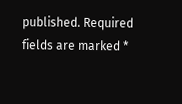published. Required fields are marked *